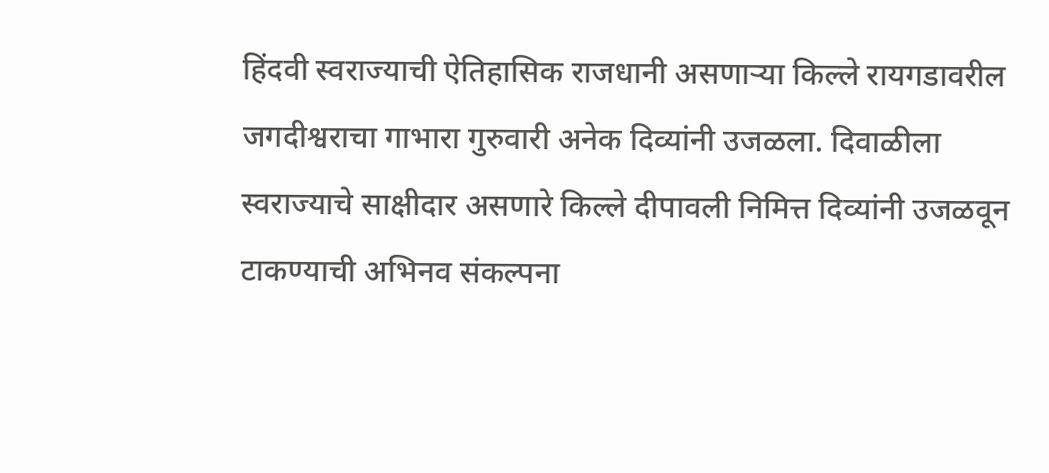हिंदवी स्वराज्याची ऐतिहासिक राजधानी असणाऱ्या किल्ले रायगडावरील जगदीश्वराचा गाभारा गुरुवारी अनेक दिव्यांनी उजळला. दिवाळीला स्वराज्याचे साक्षीदार असणारे किल्ले दीपावली निमित्त दिव्यांनी उजळवून टाकण्याची अभिनव संकल्पना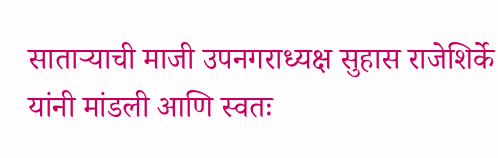साताऱ्याची माजी उपनगराध्यक्ष सुहास राजेशिर्के यांनी मांडली आणि स्वतः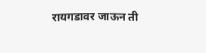रायगडावर जाऊन ती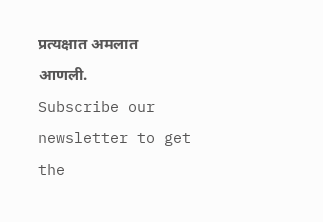प्रत्यक्षात अमलात आणली.
Subscribe our newsletter to get the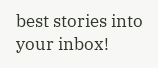best stories into your inbox!